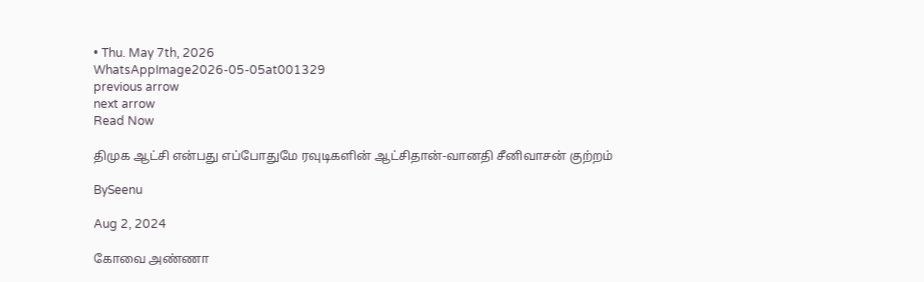• Thu. May 7th, 2026
WhatsAppImage2026-05-05at001329
previous arrow
next arrow
Read Now

திமுக ஆட்சி என்பது எப்போதுமே ரவுடிகளின் ஆட்சிதான்-வானதி சீனிவாசன் குற்றம்

BySeenu

Aug 2, 2024

கோவை அண்ணா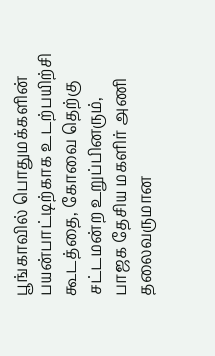பூங்காவில் பொதுமக்களின் பயன்பாட்டிற்காக உடற்பயிற்சி கூடத்தை, கோவை தெற்கு சட்டமன்ற உறுப்பினரும், பாஜக தேசிய மகளிர் அணி தலைவருமான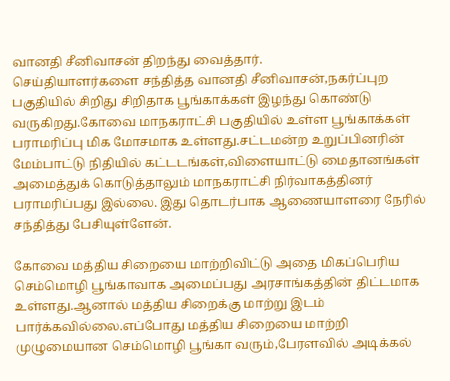வானதி சீனிவாசன் திறந்து வைத்தார்.
செய்தியாளர்களை சந்தித்த வானதி சீனிவாசன்,நகர்ப்புற பகுதியில் சிறிது சிறிதாக பூங்காக்கள் இழந்து கொண்டு வருகிறது.கோவை மாநகராட்சி பகுதியில் உள்ள பூங்காக்கள் பராமரிப்பு மிக மோசமாக உள்ளது.சட்டமன்ற உறுப்பினரின் மேம்பாட்டு நிதியில் கட்டடங்கள்,விளையாட்டு மைதானங்கள் அமைத்துக் கொடுத்தாலும் மாநகராட்சி நிர்வாகத்தினர் பராமரிப்பது இல்லை. இது தொடர்பாக ஆணையாளரை நேரில் சந்தித்து பேசியுள்ளேன்.

கோவை மத்திய சிறையை மாற்றிவிட்டு அதை மிகப்பெரிய செம்மொழி பூங்காவாக அமைப்பது அரசாங்கத்தின் திட்டமாக உள்ளது.ஆனால் மத்திய சிறைக்கு மாற்று இடம் பார்க்கவில்லை.எப்போது மத்திய சிறையை மாற்றி முழுமையான செம்மொழி பூங்கா வரும்,பேரளவில் அடிக்கல்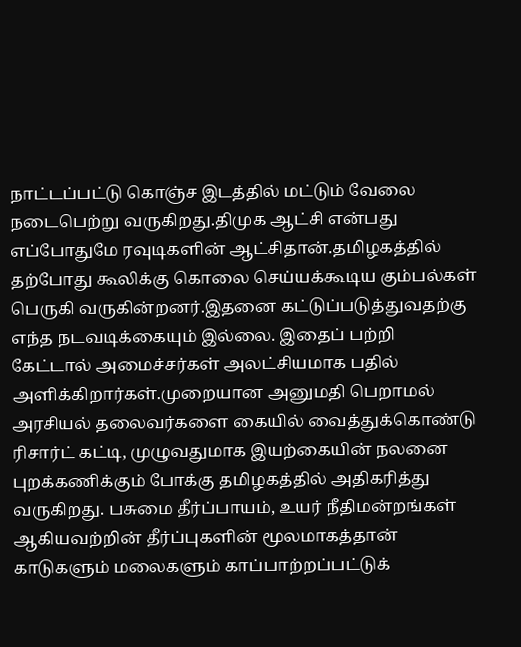நாட்டப்பட்டு கொஞ்ச இடத்தில் மட்டும் வேலை நடைபெற்று வருகிறது.திமுக ஆட்சி என்பது எப்போதுமே ரவுடிகளின் ஆட்சிதான்.தமிழகத்தில் தற்போது கூலிக்கு கொலை செய்யக்கூடிய கும்பல்கள் பெருகி வருகின்றனர்.இதனை கட்டுப்படுத்துவதற்கு எந்த நடவடிக்கையும் இல்லை. இதைப் பற்றி கேட்டால் அமைச்சர்கள் அலட்சியமாக பதில் அளிக்கிறார்கள்.முறையான அனுமதி பெறாமல் அரசியல் தலைவர்களை கையில் வைத்துக்கொண்டு ரிசார்ட் கட்டி, முழுவதுமாக இயற்கையின் நலனை புறக்கணிக்கும் போக்கு தமிழகத்தில் அதிகரித்து வருகிறது. பசுமை தீர்ப்பாயம், உயர் நீதிமன்றங்கள் ஆகியவற்றின் தீர்ப்புகளின் மூலமாகத்தான் காடுகளும் மலைகளும் காப்பாற்றப்பட்டுக்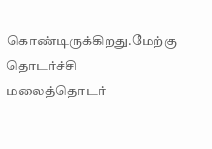கொண்டிருக்கிறது.மேற்கு தொடர்ச்சி மலைத்தொடர்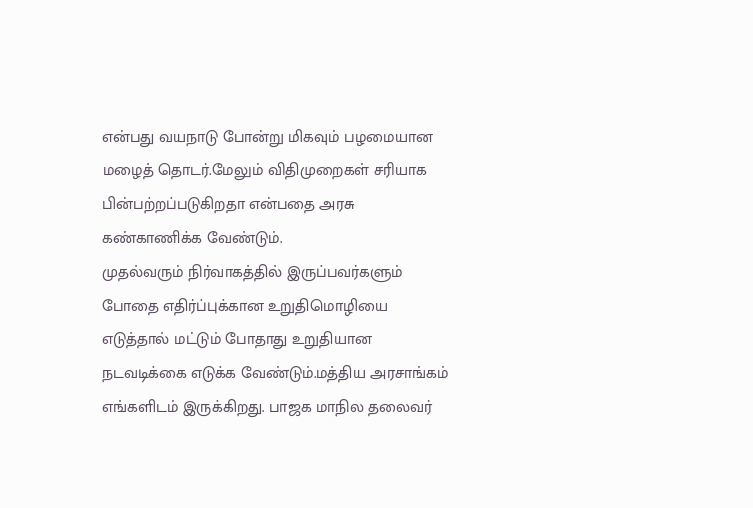என்பது வயநாடு போன்று மிகவும் பழமையான மழைத் தொடர்.மேலும் விதிமுறைகள் சரியாக பின்பற்றப்படுகிறதா என்பதை அரசு கண்காணிக்க வேண்டும்.
முதல்வரும் நிர்வாகத்தில் இருப்பவர்களும் போதை எதிர்ப்புக்கான உறுதிமொழியை எடுத்தால் மட்டும் போதாது உறுதியான நடவடிக்கை எடுக்க வேண்டும்.மத்திய அரசாங்கம் எங்களிடம் இருக்கிறது. பாஜக மாநில தலைவர்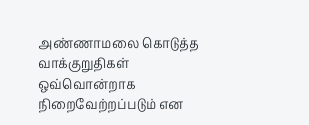அண்ணாமலை கொடுத்த வாக்குறுதிகள் ஒவ்வொன்றாக நிறைவேற்றப்படும் என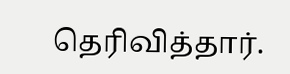தெரிவித்தார்.